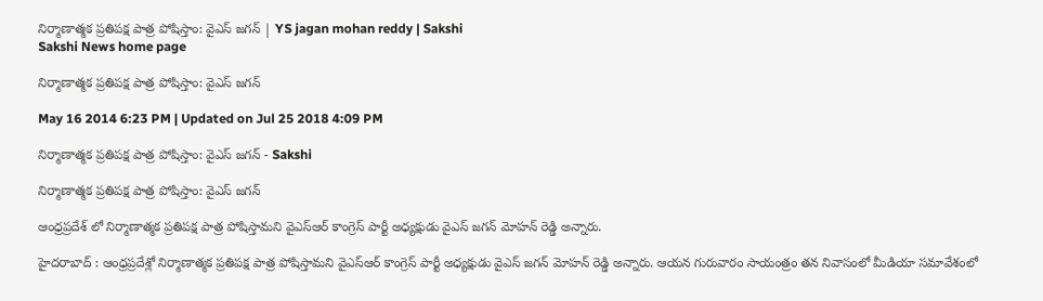నిర్మాణాత్మక ప్రతిపక్ష పాత్ర పోషిస్తాం: వైఎస్ జగన్ | YS jagan mohan reddy | Sakshi
Sakshi News home page

నిర్మాణాత్మక ప్రతిపక్ష పాత్ర పోషిస్తాం: వైఎస్ జగన్

May 16 2014 6:23 PM | Updated on Jul 25 2018 4:09 PM

నిర్మాణాత్మక ప్రతిపక్ష పాత్ర పోషిస్తాం: వైఎస్ జగన్ - Sakshi

నిర్మాణాత్మక ప్రతిపక్ష పాత్ర పోషిస్తాం: వైఎస్ జగన్

ఆంధ్రప్రదేశ్ లో నిర్మాణాత్మక ప్రతిపక్ష పాత్ర పోషిస్తామని వైఎస్ఆర్ కాంగ్రెస్ పార్టీ అధ్యక్షుడు వైఎస్ జగన్ మోహన్ రెడ్డి అన్నారు.

హైదరాబాద్ : ఆంధ్రప్రదేశ్లో నిర్మాణాత్మక ప్రతిపక్ష పాత్ర పోషిస్తామని వైఎస్ఆర్ కాంగ్రెస్ పార్టీ అధ్యక్షుడు వైఎస్ జగన్ మోహన్ రెడ్డి అన్నారు. ఆయన గురువారం సాయంత్రం తన నివాసంలో మీడియా సమావేశంలో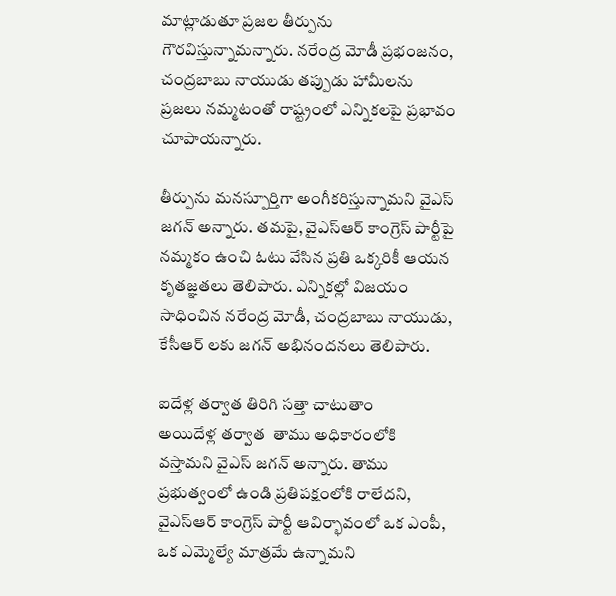మాట్లాడుతూ ప్రజల తీర్పును గౌరవిస్తున్నామన్నారు. నరేంద్ర మోడీ ప్రభంజనం, చంద్రబాబు నాయుడు తప్పుడు హామీలను ప్రజలు నమ్మటంతో రాష్ట్రంలో ఎన్నికలపై ప్రభావం చూపాయన్నారు.

తీర్పును మనస్పూర్తిగా అంగీకరిస్తున్నామని వైఎస్ జగన్ అన్నారు. తమపై, వైఎస్ఆర్ కాంగ్రెస్ పార్టీపై నమ్మకం ఉంచి ఓటు వేసిన ప్రతి ఒక్కరికీ ఆయన కృతజ్ఞతలు తెలిపారు. ఎన్నికల్లో విజయం సాధించిన నరేంద్ర మోడీ, చంద్రబాబు నాయుడు, కేసీఆర్ లకు జగన్ అభినందనలు తెలిపారు.

ఐదేళ్ల తర్వాత తిరిగి సత్తా చాటుతాం
అయిదేళ్ల తర్వాత  తాము అధికారంలోకి వస్తామని వైఎస్ జగన్ అన్నారు. తాము ప్రభుత్వంలో ఉండి ప్రతిపక్షంలోకి రాలేదని, వైఎస్ఆర్ కాంగ్రెస్ పార్టీ ఆవిర్భావంలో ఒక ఎంపీ, ఒక ఎమ్మెల్యే మాత్రమే ఉన్నామని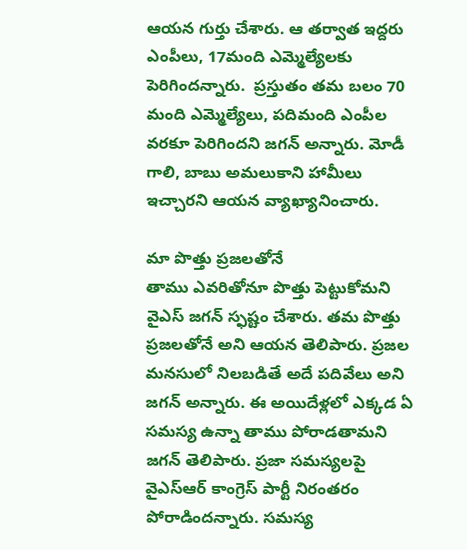ఆయన గుర్తు చేశారు. ఆ తర్వాత ఇద్దరు ఎంపీలు, 17మంది ఎమ్మెల్యేలకు పెరిగిందన్నారు.  ప్రస్తుతం తమ బలం 70 మంది ఎమ్మెల్యేలు, పదిమంది ఎంపీల వరకూ పెరిగిందని జగన్ అన్నారు. మోడీ గాలి, బాబు అమలుకాని హామీలు ఇచ్చారని ఆయన వ్యాఖ్యానించారు.

మా పొత్తు ప్రజలతోనే
తాము ఎవరితోనూ పొత్తు పెట్టుకోమని వైఎస్ జగన్ స్ఫష్టం చేశారు. తమ పొత్తు ప్రజలతోనే అని ఆయన తెలిపారు. ప్రజల మనసులో నిలబడితే అదే పదివేలు అని జగన్ అన్నారు. ఈ అయిదేళ్లలో ఎక్కడ ఏ సమస్య ఉన్నా తాము పోరాడతామని జగన్ తెలిపారు. ప్రజా సమస్యలపై వైఎస్ఆర్ కాంగ్రెస్ పార్టీ నిరంతరం పోరాడిందన్నారు. సమస్య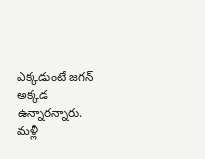ఎక్కడుంటే జగన్ అక్కడ ఉన్నారన్నారు. మళ్లీ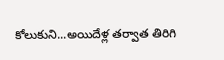కోలుకుని...అయిదేళ్ల తర్వాత తిరిగి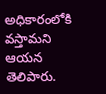అధికారంలోకి వస్తామని ఆయన తెలిపారు.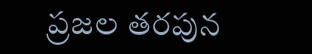ప్రజల తరపున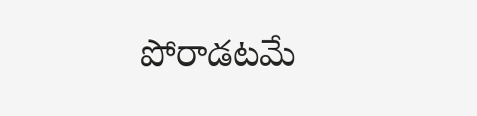పోరాడటమే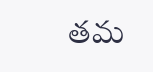తమ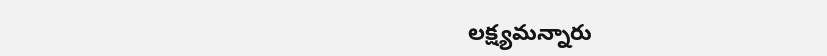లక్ష్యమన్నారు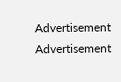Advertisement
Advertisement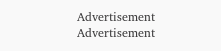Advertisement
Advertisement